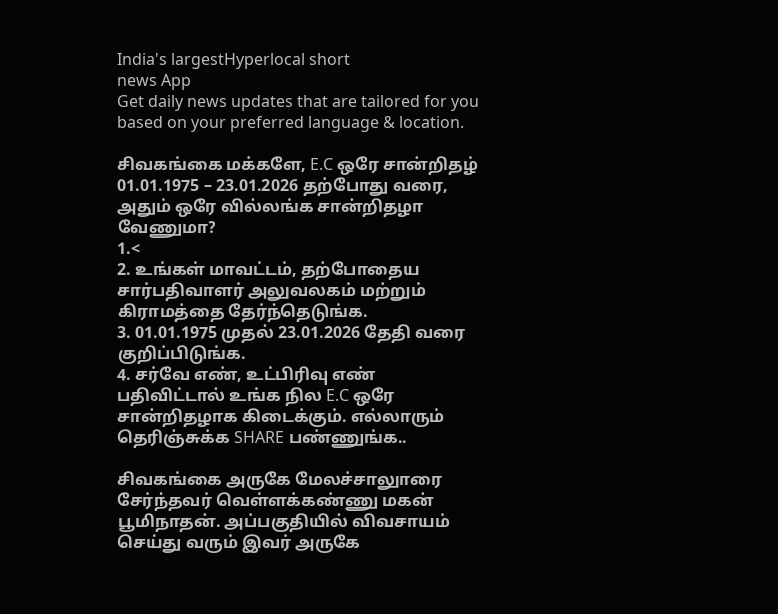India's largestHyperlocal short
news App
Get daily news updates that are tailored for you based on your preferred language & location.

சிவகங்கை மக்களே, E.C ஒரே சான்றிதழ் 01.01.1975 – 23.01.2026 தற்போது வரை, அதும் ஒரே வில்லங்க சான்றிதழா வேணுமா?
1.<
2. உங்கள் மாவட்டம், தற்போதைய சார்பதிவாளர் அலுவலகம் மற்றும் கிராமத்தை தேர்ந்தெடுங்க.
3. 01.01.1975 முதல் 23.01.2026 தேதி வரை குறிப்பிடுங்க.
4. சர்வே எண், உட்பிரிவு எண் பதிவிட்டால் உங்க நில E.C ஒரே சான்றிதழாக கிடைக்கும். எல்லாரும் தெரிஞ்சுக்க SHARE பண்ணுங்க..

சிவகங்கை அருகே மேலச்சாலுாரை சேர்ந்தவர் வெள்ளக்கண்ணு மகன் பூமிநாதன். அப்பகுதியில் விவசாயம் செய்து வரும் இவர் அருகே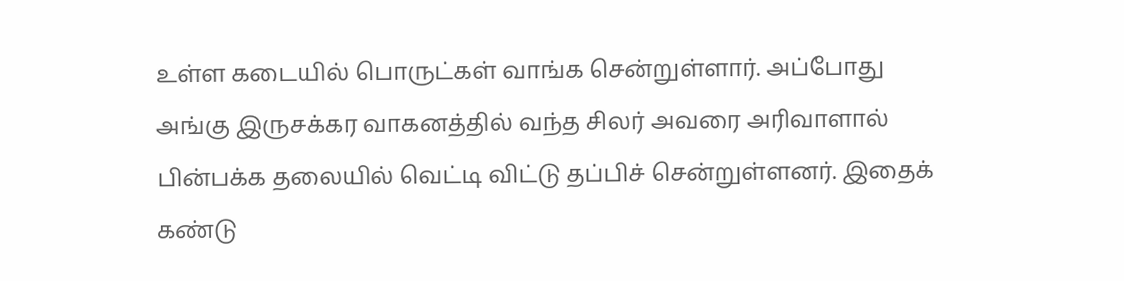உள்ள கடையில் பொருட்கள் வாங்க சென்றுள்ளார். அப்போது அங்கு இருசக்கர வாகனத்தில் வந்த சிலர் அவரை அரிவாளால் பின்பக்க தலையில் வெட்டி விட்டு தப்பிச் சென்றுள்ளனர். இதைக் கண்டு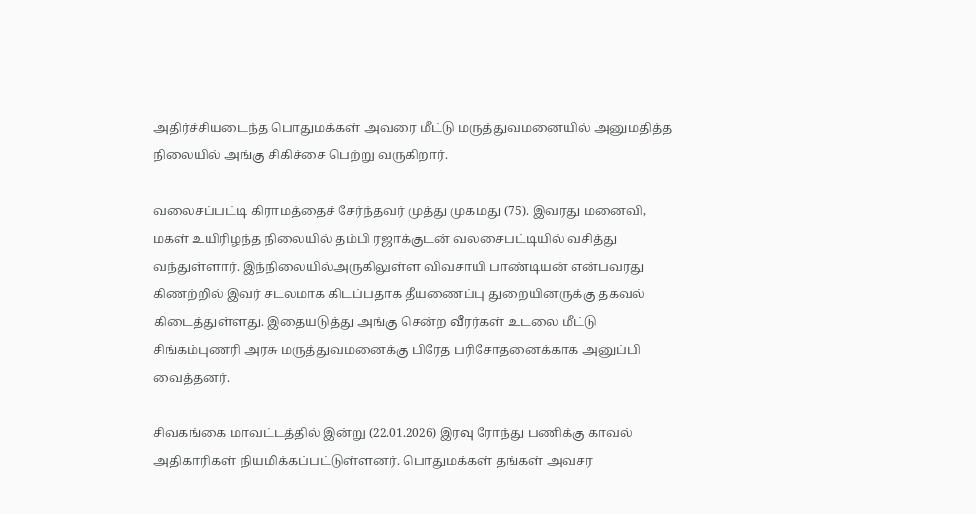அதிர்ச்சியடைந்த பொதுமக்கள் அவரை மீட்டு மருத்துவமனையில் அனுமதித்த நிலையில் அங்கு சிகிச்சை பெற்று வருகிறார்.

வலைசப்பட்டி கிராமத்தைச் சேர்ந்தவர் முத்து முகமது (75). இவரது மனைவி, மகள் உயிரிழந்த நிலையில் தம்பி ரஜாக்குடன் வலசைபட்டியில் வசித்து வந்துள்ளார். இந்நிலையில்அருகிலுள்ள விவசாயி பாண்டியன் என்பவரது கிணற்றில் இவர் சடலமாக கிடப்பதாக தீயணைப்பு துறையினருக்கு தகவல் கிடைத்துள்ளது. இதையடுத்து அங்கு சென்ற வீரர்கள் உடலை மீட்டு சிங்கம்புணரி அரசு மருத்துவமனைக்கு பிரேத பரிசோதனைக்காக அனுப்பி வைத்தனர்.

சிவகங்கை மாவட்டத்தில் இன்று (22.01.2026) இரவு ரோந்து பணிக்கு காவல் அதிகாரிகள் நியமிக்கப்பட்டுள்ளனர். பொதுமக்கள் தங்கள் அவசர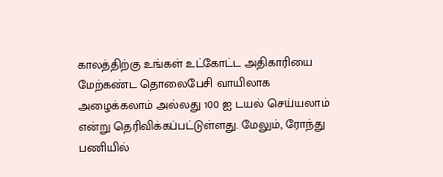காலத்திற்கு உங்கள் உட்கோட்ட அதிகாரியை மேற்கண்ட தொலைபேசி வாயிலாக அழைக்கலாம் அல்லது 100 ஐ டயல் செய்யலாம் என்று தெரிவிக்கப்பட்டுள்ளது. மேலும், ரோந்து பணியில்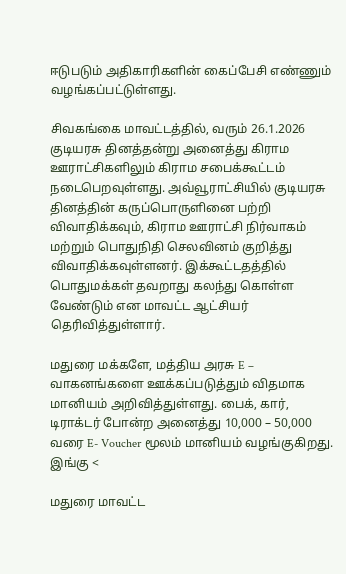ஈடுபடும் அதிகாரிகளின் கைப்பேசி எண்ணும் வழங்கப்பட்டுள்ளது.

சிவகங்கை மாவட்டத்தில், வரும் 26.1.2026 குடியரசு தினத்தன்று அனைத்து கிராம ஊராட்சிகளிலும் கிராம சபைக்கூட்டம் நடைபெறவுள்ளது. அவ்வூராட்சியில் குடியரசு தினத்தின் கருப்பொருளினை பற்றி விவாதிக்கவும், கிராம ஊராட்சி நிர்வாகம் மற்றும் பொதுநிதி செலவினம் குறித்து விவாதிக்கவுள்ளனர். இக்கூட்டதத்தில் பொதுமக்கள் தவறாது கலந்து கொள்ள வேண்டும் என மாவட்ட ஆட்சியர் தெரிவித்துள்ளார்.

மதுரை மக்களே, மத்திய அரசு E – வாகனங்களை ஊக்கப்படுத்தும் விதமாக மானியம் அறிவித்துள்ளது. பைக், கார், டிராக்டர் போன்ற அனைத்து 10,000 – 50,000 வரை E- Voucher மூலம் மானியம் வழங்குகிறது. இங்கு <

மதுரை மாவட்ட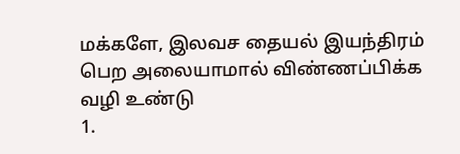மக்களே, இலவச தையல் இயந்திரம் பெற அலையாமால் விண்ணப்பிக்க வழி உண்டு
1.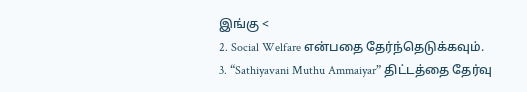இங்கு <
2. Social Welfare என்பதை தேர்ந்தெடுக்கவும்.
3. “Sathiyavani Muthu Ammaiyar” திட்டத்தை தேர்வு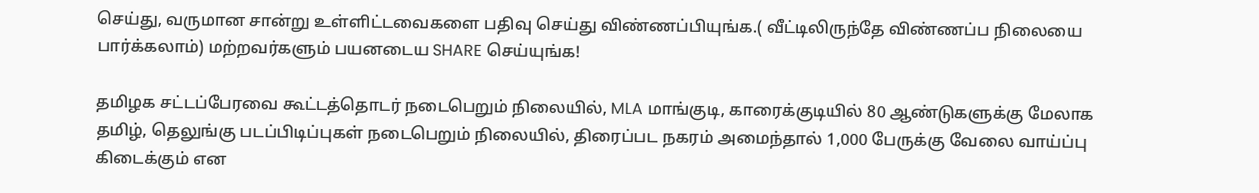செய்து, வருமான சான்று உள்ளிட்டவைகளை பதிவு செய்து விண்ணப்பியுங்க.( வீட்டிலிருந்தே விண்ணப்ப நிலையை பார்க்கலாம்) மற்றவர்களும் பயனடைய SHARE செய்யுங்க!

தமிழக சட்டப்பேரவை கூட்டத்தொடர் நடைபெறும் நிலையில், MLA மாங்குடி, காரைக்குடியில் 80 ஆண்டுகளுக்கு மேலாக தமிழ், தெலுங்கு படப்பிடிப்புகள் நடைபெறும் நிலையில், திரைப்பட நகரம் அமைந்தால் 1,000 பேருக்கு வேலை வாய்ப்பு கிடைக்கும் என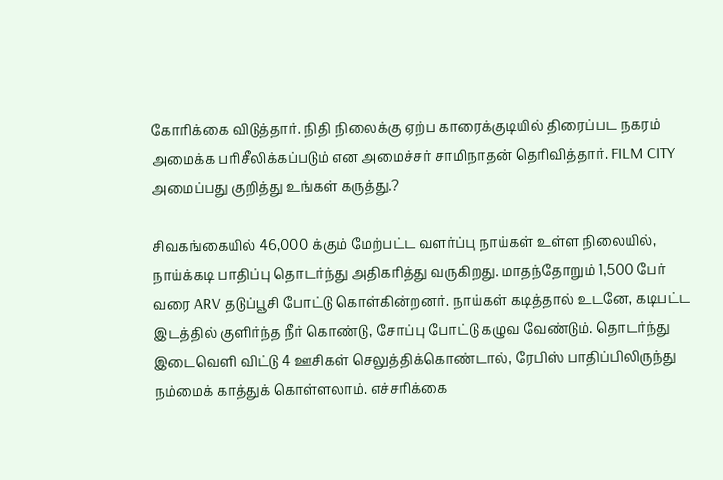கோரிக்கை விடுத்தார். நிதி நிலைக்கு ஏற்ப காரைக்குடியில் திரைப்பட நகரம் அமைக்க பரிசீலிக்கப்படும் என அமைச்சர் சாமிநாதன் தெரிவித்தார். FILM CITY அமைப்பது குறித்து உங்கள் கருத்து.?

சிவகங்கையில் 46,000 க்கும் மேற்பட்ட வளர்ப்பு நாய்கள் உள்ள நிலையில், நாய்க்கடி பாதிப்பு தொடர்ந்து அதிகரித்து வருகிறது. மாதந்தோறும் 1,500 பேர் வரை ARV தடுப்பூசி போட்டு கொள்கின்றனர். நாய்கள் கடித்தால் உடனே, கடிபட்ட இடத்தில் குளிர்ந்த நீர் கொண்டு, சோப்பு போட்டு கழுவ வேண்டும். தொடர்ந்து இடைவெளி விட்டு 4 ஊசிகள் செலுத்திக்கொண்டால், ரேபிஸ் பாதிப்பிலிருந்து நம்மைக் காத்துக் கொள்ளலாம். எச்சரிக்கை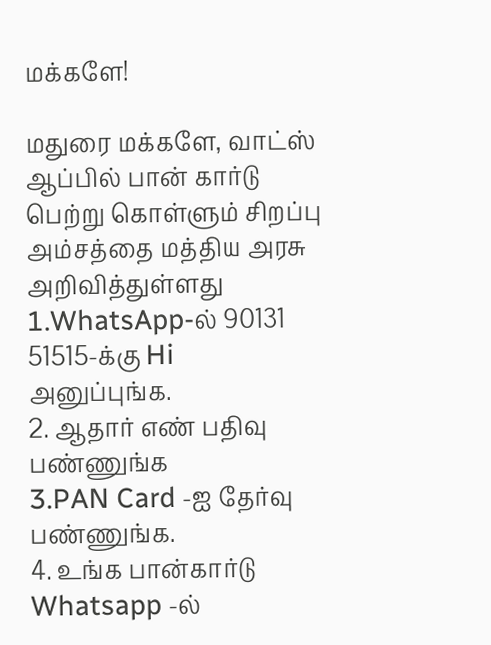மக்களே!

மதுரை மக்களே, வாட்ஸ் ஆப்பில் பான் கார்டு பெற்று கொள்ளும் சிறப்பு அம்சத்தை மத்திய அரசு அறிவித்துள்ளது
1.WhatsApp-ல் 90131 51515-க்கு Hi அனுப்புங்க.
2. ஆதார் எண் பதிவு பண்ணுங்க
3.PAN Card -ஐ தேர்வு பண்ணுங்க.
4. உங்க பான்கார்டு Whatsapp -ல்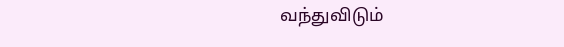வந்துவிடும்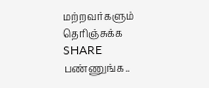மற்றவர்களும் தெரிஞ்சுக்க SHARE பண்ணுங்க..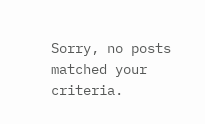Sorry, no posts matched your criteria.